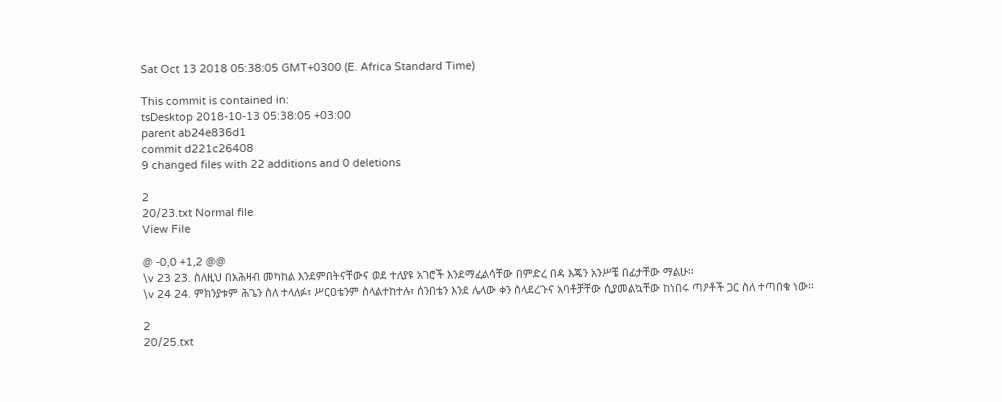Sat Oct 13 2018 05:38:05 GMT+0300 (E. Africa Standard Time)

This commit is contained in:
tsDesktop 2018-10-13 05:38:05 +03:00
parent ab24e836d1
commit d221c26408
9 changed files with 22 additions and 0 deletions

2
20/23.txt Normal file
View File

@ -0,0 +1,2 @@
\v 23 23. ስለዚህ በአሕዛብ መካከል እንደምበትናቸውና ወደ ተለያዩ አገሮች እንደማፈልሳቸው በምድረ በዳ እጄን አንሥቼ በፊታቸው ማልሁ፡፡
\v 24 24. ምክንያቱም ሕጌን ስለ ተላለፉ፣ ሥርዐቴንም ስላልተከተሉ፣ ሰንበቴን እንደ ሌላው ቀን ስላደረጉና አባቶቻቸው ሲያመልኳቸው ከነበሩ ጣዖቶች ጋር ስለ ተጣበቁ ነው፡፡

2
20/25.txt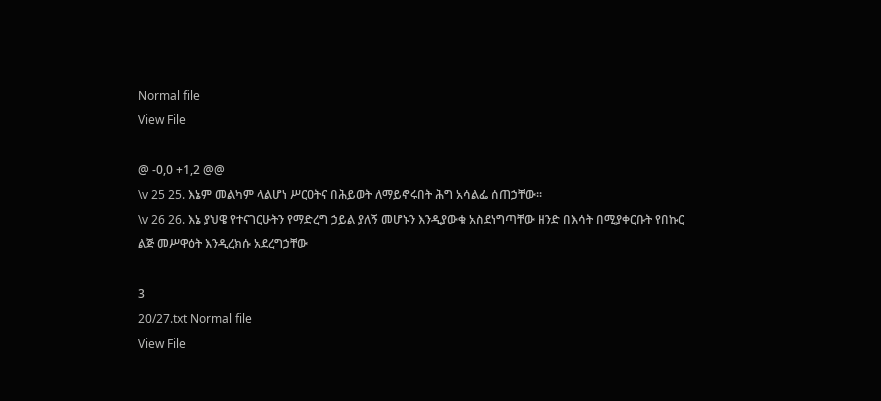Normal file
View File

@ -0,0 +1,2 @@
\v 25 25. እኔም መልካም ላልሆነ ሥርዐትና በሕይወት ለማይኖሩበት ሕግ አሳልፌ ሰጠኃቸው፡፡
\v 26 26. እኔ ያህዌ የተናገርሁትን የማድረግ ኃይል ያለኝ መሆኑን እንዲያውቁ አስደነግጣቸው ዘንድ በእሳት በሚያቀርቡት የበኩር ልጅ መሥዋዕት እንዲረክሱ አደረግኃቸው

3
20/27.txt Normal file
View File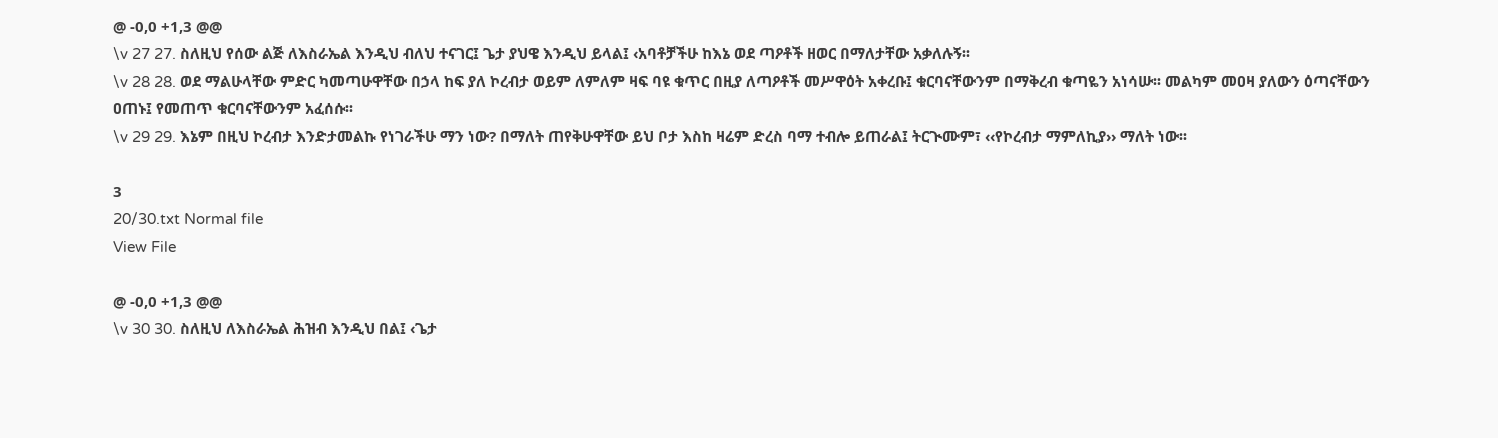@ -0,0 +1,3 @@
\v 27 27. ስለዚህ የሰው ልጅ ለእስራኤል እንዲህ ብለህ ተናገር፤ ጌታ ያህዌ እንዲህ ይላል፤ ‹አባቶቻችሁ ከእኔ ወደ ጣዖቶች ዘወር በማለታቸው አቃለሉኝ፡፡
\v 28 28. ወደ ማልሁላቸው ምድር ካመጣሁዋቸው በኃላ ከፍ ያለ ኮረብታ ወይም ለምለም ዛፍ ባዩ ቁጥር በዚያ ለጣዖቶች መሥዋዕት አቀረቡ፤ ቁርባናቸውንም በማቅረብ ቁጣዬን አነሳሡ፡፡ መልካም መዐዛ ያለውን ዕጣናቸውን ዐጠኑ፤ የመጠጥ ቁርባናቸውንም አፈሰሱ፡፡
\v 29 29. እኔም በዚህ ኮረብታ እንድታመልኩ የነገራችሁ ማን ነው? በማለት ጠየቅሁዋቸው ይህ ቦታ እስከ ዛሬም ድረስ ባማ ተብሎ ይጠራል፤ ትርጒሙም፣ ‹‹የኮረብታ ማምለኪያ›› ማለት ነው፡፡

3
20/30.txt Normal file
View File

@ -0,0 +1,3 @@
\v 30 30. ስለዚህ ለእስራኤል ሕዝብ እንዲህ በል፤ ‹ጌታ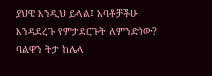ያህዌ እንዲህ ይላል፤ አባቶቻችሁ እንዳደረጉ የምታደርጉት ለምንድነው? ባልዋን ትታ ከሌላ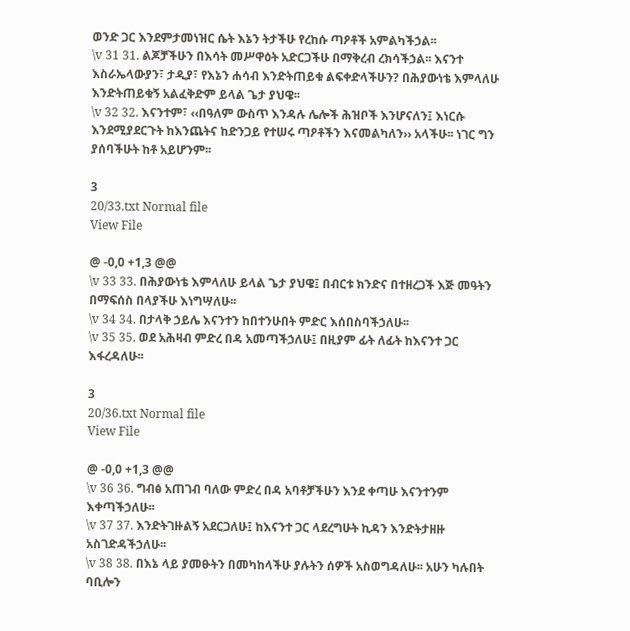ወንድ ጋር እንደምታመነዝር ሴት እኔን ትታችሁ የረከሱ ጣዖቶች አምልካችኃል፡፡
\v 31 31. ልጆቻችሁን በእሳት መሥዋዕት አድርጋችሁ በማቅረብ ረክሳችኃል፡፡ እናንተ እስራኤላውያን፣ ታዲያ፣ የእኔን ሐሳብ እንድትጠይቁ ልፍቀድላችሁን? በሕያውነቴ እምላለሁ እንድትጠይቁኝ አልፈቅድም ይላል ጌታ ያህዌ፡፡
\v 32 32. እናንተም፣ ‹‹በዓለም ውስጥ እንዳሉ ሌሎች ሕዝቦች እንሆናለን፤ እነርሱ እንደሚያደርጉት ከእንጨትና ከድንጋይ የተሠሩ ጣዖቶችን እናመልካለን›› አላችሁ፡፡ ነገር ግን ያሰባችሁት ከቶ አይሆንም፡፡

3
20/33.txt Normal file
View File

@ -0,0 +1,3 @@
\v 33 33. በሕያውነቴ እምላለሁ ይላል ጌታ ያህዌ፤ በብርቱ ክንድና በተዘረጋች እጅ መዓትን በማፍሰስ በላያችሁ እነግሣለሁ፡፡
\v 34 34. በታላቅ ኃይሌ እናንተን ከበተንሁበት ምድር እሰበስባችኃለሁ፡፡
\v 35 35. ወደ አሕዛብ ምድረ በዳ አመጣችኃለሁ፤ በዚያም ፊት ለፊት ከእናንተ ጋር እፋረዳለሁ፡፡

3
20/36.txt Normal file
View File

@ -0,0 +1,3 @@
\v 36 36. ግብፅ አጠገብ ባለው ምድረ በዳ አባቶቻችሁን እንደ ቀጣሁ እናንተንም እቀጣችኃለሁ፡፡
\v 37 37. እንድትገዙልኝ አደርጋለሁ፤ ከእናንተ ጋር ላደረግሁት ኪዳን እንድትታዘዙ አስገድዳችኃለሁ፡፡
\v 38 38. በእኔ ላይ ያመፁትን በመካከላችሁ ያሉትን ሰዎች አስወግዳለሁ፡፡ አሁን ካሉበት ባቢሎን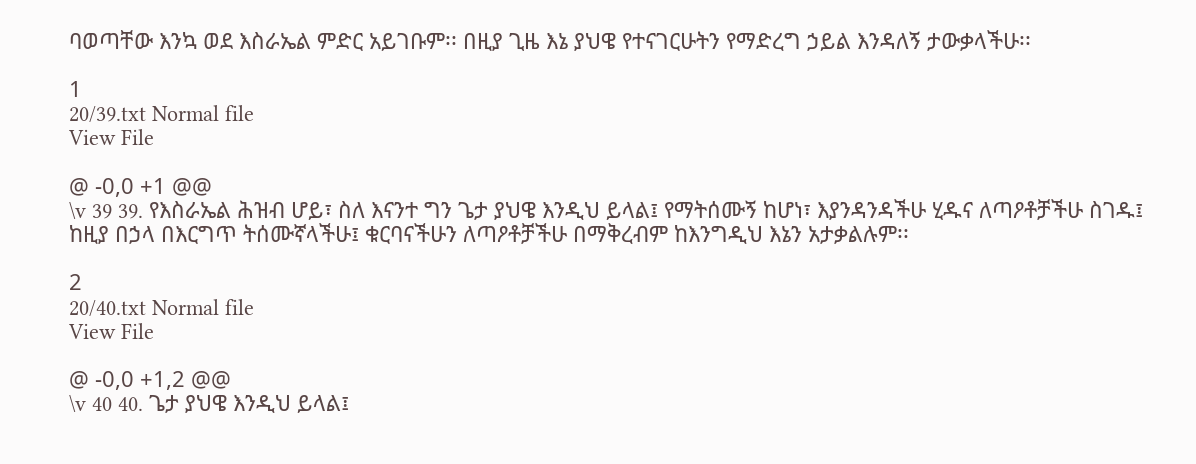ባወጣቸው እንኳ ወደ እስራኤል ምድር አይገቡም፡፡ በዚያ ጊዜ እኔ ያህዌ የተናገርሁትን የማድረግ ኃይል እንዳለኝ ታውቃላችሁ፡፡

1
20/39.txt Normal file
View File

@ -0,0 +1 @@
\v 39 39. የእስራኤል ሕዝብ ሆይ፣ ስለ እናንተ ግን ጌታ ያህዌ እንዲህ ይላል፤ የማትሰሙኝ ከሆነ፣ እያንዳንዳችሁ ሂዱና ለጣዖቶቻችሁ ስገዱ፤ ከዚያ በኃላ በእርግጥ ትሰሙኛላችሁ፤ ቁርባናችሁን ለጣዖቶቻችሁ በማቅረብም ከእንግዲህ እኔን አታቃልሉም፡፡

2
20/40.txt Normal file
View File

@ -0,0 +1,2 @@
\v 40 40. ጌታ ያህዌ እንዲህ ይላል፤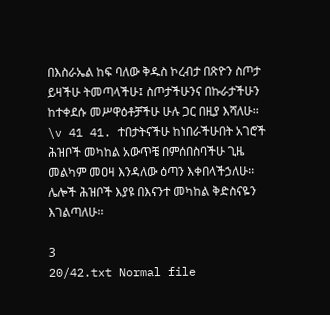በእስራኤል ከፍ ባለው ቅዱስ ኮረብታ በጽዮን ስጦታ ይዛችሁ ትመጣላችሁ፤ ስጦታችሁንና በኩራታችሁን ከተቀደሱ መሥዋዕቶቻችሁ ሁሉ ጋር በዚያ እሻለሁ፡፡
\v 41 41. ተበታትናችሁ ከነበራችሁበት አገሮች ሕዝቦች መካከል አውጥቼ በምሰበስባችሁ ጊዜ መልካም መዐዛ እንዳለው ዕጣን እቀበላችኃለሁ፡፡ ሌሎች ሕዝቦች እያዩ በእናንተ መካከል ቅድስናዬን እገልጣለሁ፡፡

3
20/42.txt Normal file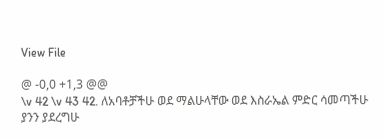View File

@ -0,0 +1,3 @@
\v 42 \v 43 42. ለአባቶቻችሁ ወደ ማልሁላቸው ወደ እስራኤል ምድር ሳመጣችሁ ያንን ያደረግሁ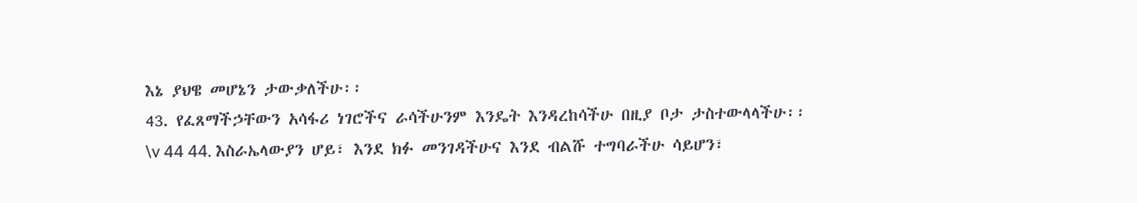እኔ ያህዌ መሆኔን ታውቃለችሁ፡፡
43. የፈጸማችኃቸውን አሳፋሪ ነገሮችና ራሳችሁንም እንዴት እንዳረከሳችሁ በዚያ ቦታ ታስተውላላችሁ፡፡
\v 44 44. እስራኤላውያን ሆይ፣ እንደ ክፉ መንገዳችሁና እንደ ብልሹ ተግባራችሁ ሳይሆን፣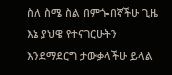ስለ ስሜ ስል በምጐበኛችሁ ጊዜ እኔ ያህዌ የተናገርሁትን እንደማደርግ ታውቃላችሁ ይላል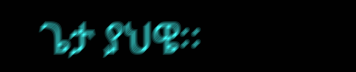ጌታ ያህዌ፡፡